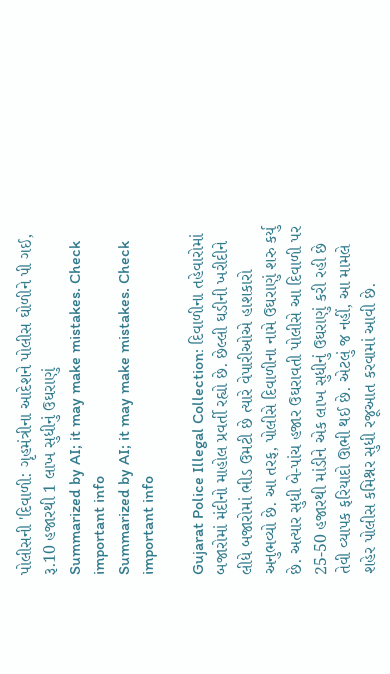પોલીસની 'દિવાળી: ગૃહમંત્રીના આદેશને પોલીસ ઘોળીને પી ગઈ, રૂ.10 હજારથી 1 લાખ સુધીનું ઉઘરાણું
Summarized by AI; it may make mistakes. Check important info
Summarized by AI; it may make mistakes. Check important info

Gujarat Police Illegal Collection: દિવાળીના તહેવારોમાં બજારોમાં મંદીનો માહોલ પ્રવર્તી રહ્યો છે. છેલ્લી ઘડીની ખરીદીને લીધે બજારોમાં ભીડ ઉમટી છે ત્યારે વેપારીઓએ હાશકારો અનુભવ્યો છે. આ તરફ, પોલીસે દિવાળીના નામે ઉઘરાણું શરુ કર્યુ છે. અત્યાર સુધી બે-પાંચ હજાર ઉઘરાવતી પોલીસે આ દિવાળી પર 25-50 હજારથી માંડીને એક લાખ સુધીનું ઉઘરાણું કરી રહી છે તેવી વ્યાપક ફરિયાદો ઊભી થઈ છે. એટલું જ નહીં, આ મામલે શહેર પોલીસ કમિશ્નર સુધી રજૂઆત કરવામાં આવી છે.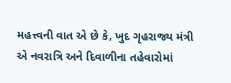મહત્ત્વની વાત એ છે કે, ખુદ ગૃહરાજ્ય મંત્રી એ નવરાત્રિ અને દિવાળીના તહેવારોમાં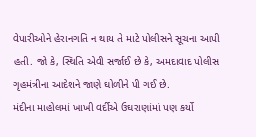વેપારીઓને હેરાનગતિ ન થાય તે માટે પોલીસને સૂચના આપી હતી. જો કે, સ્થિતિ એવી સર્જાઈ છે કે, અમદાવાદ પોલીસ ગૃહમંત્રીના આદેશને જાણે ઘોળીને પી ગઈ છે.
મંદીના માહોલમાં ખાખી વર્દીએ ઉઘરાણાંમાં પણ કર્યો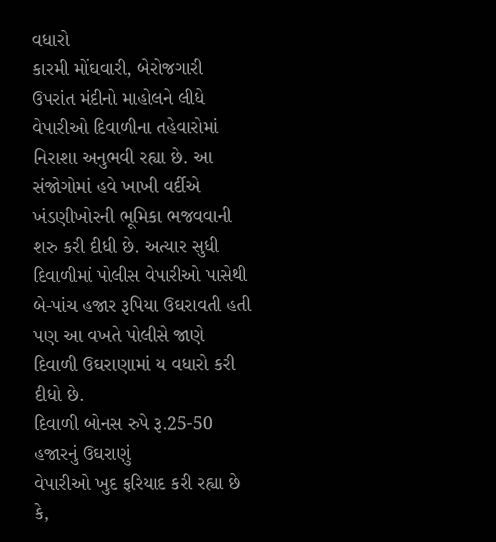વધારો
કારમી મોંઘવારી, બેરોજગારી ઉપરાંત મંદીનો માહોલને લીધે વેપારીઓ દિવાળીના તહેવારોમાં નિરાશા અનુભવી રહ્યા છે. આ સંજોગોમાં હવે ખાખી વર્દીએ ખંડણીખોરની ભૂમિકા ભજવવાની શરુ કરી દીધી છે. અત્યાર સુધી દિવાળીમાં પોલીસ વેપારીઓ પાસેથી બે-પાંચ હજાર રૂપિયા ઉઘરાવતી હતી પણ આ વખતે પોલીસે જાણે દિવાળી ઉઘરાણામાં ય વધારો કરી દીધો છે.
દિવાળી બોનસ રુપે રૂ.25-50 હજારનું ઉઘરાણું
વેપારીઓ ખુદ ફરિયાદ કરી રહ્યા છે કે,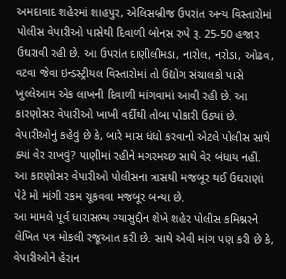અમદાવાદ શહેરમાં શાહપુર, એલિસબ્રીજ ઉપરાંત અન્ય વિસ્તારોમાં પોલીસ વેપારીઓ પાસેથી દિવાળી બોનસ રુપે રૂ. 25-50 હજાર ઉઘરાવી રહી છે. આ ઉપરાંત દાણીલીમડા, નારોલ, નરોડા, ઓઢવ, વટવા જેવા ઇન્ડસ્ટ્રીયલ વિસ્તારોમાં તો ઉદ્યોગ સંચાલકો પાસે ખુલ્લેઆમ એક લાખની દિવાળી માંગવામાં આવી રહી છે. આ કારણોસર વેપારીઓ ખાખી વર્દીથી તોબા પોકારી ઉઠ્યાં છે.
વેપારીઓનું કહેવું છે કે, બારે માસ ધંધો કરવાનો એટલે પોલીસ સાથે ક્યાં વેર રાખવું? પાણીમાં રહીને મગરમચ્છ સાથે વેર બંધાય નહીં. આ કારણોસર વેપારીઓ પોલીસના ત્રાસથી મજબૂર થઈ ઉઘરાણાં પેટે મો માંગી રકમ ચૂકવવા મજબૂર બન્યા છે.
આ મામલે પૂર્વ ધારાસભ્ય ગ્યાસુદ્દીન શેખે શહેર પોલીસ કમિશ્નરને લેખિત પત્ર મોકલી રજૂઆત કરી છે. સાથે એવી માંગ પણ કરી છે કે, વેપારીઓને હેરાન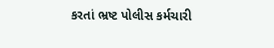કરતાં ભ્રષ્ટ પોલીસ કર્મચારી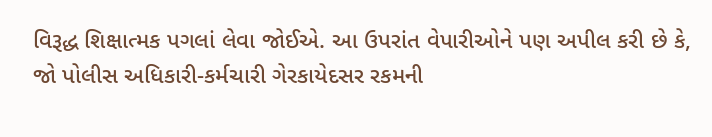વિરૂદ્ધ શિક્ષાત્મક પગલાં લેવા જોઈએ. આ ઉપરાંત વેપારીઓને પણ અપીલ કરી છે કે, જો પોલીસ અધિકારી-કર્મચારી ગેરકાયેદસર રકમની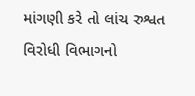માંગણી કરે તો લાંચ રુશ્વત વિરોધી વિભાગનો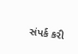સંપર્ક કરી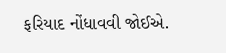ફરિયાદ નોંધાવવી જોઈએ.